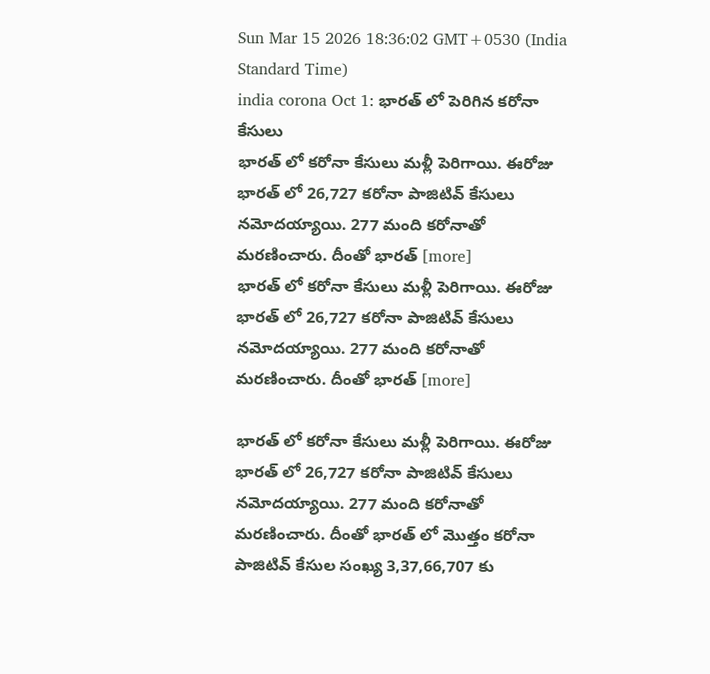Sun Mar 15 2026 18:36:02 GMT+0530 (India Standard Time)
india corona Oct 1: భారత్ లో పెరిగిన కరోనా కేసులు
భారత్ లో కరోనా కేసులు మళ్లీ పెరిగాయి. ఈరోజు భారత్ లో 26,727 కరోనా పాజిటివ్ కేసులు నమోదయ్యాయి. 277 మంది కరోనాతో మరణించారు. దీంతో భారత్ [more]
భారత్ లో కరోనా కేసులు మళ్లీ పెరిగాయి. ఈరోజు భారత్ లో 26,727 కరోనా పాజిటివ్ కేసులు నమోదయ్యాయి. 277 మంది కరోనాతో మరణించారు. దీంతో భారత్ [more]

భారత్ లో కరోనా కేసులు మళ్లీ పెరిగాయి. ఈరోజు భారత్ లో 26,727 కరోనా పాజిటివ్ కేసులు నమోదయ్యాయి. 277 మంది కరోనాతో మరణించారు. దీంతో భారత్ లో మొత్తం కరోనా పాజిటివ్ కేసుల సంఖ్య 3,37,66,707 కు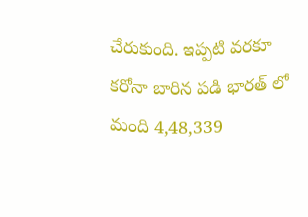చేరుకుంది. ఇప్పటి వరకూ కరోనా బారిన పడి భారత్ లో మంది 4,48,339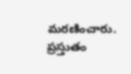మరణించారు. ప్రస్తుతం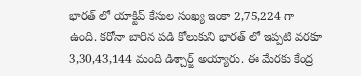భారత్ లో యాక్టివ్ కేసుల సంఖ్య ఇంకా 2,75,224 గా ఉంది. కరోనా బారిన పడి కోలుకుని భారత్ లో ఇప్పటి వరకూ 3,30,43,144 మంది డిశ్చార్జ్ అయ్యారు. ఈ మేరకు కేంద్ర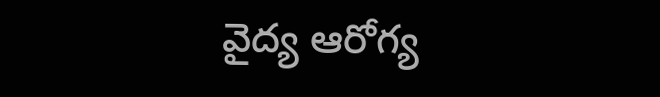వైద్య ఆరోగ్య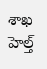శాఖ హెల్త్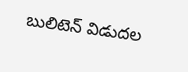బులిటెన్ విడుదల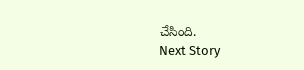చేసింది.
Next Story